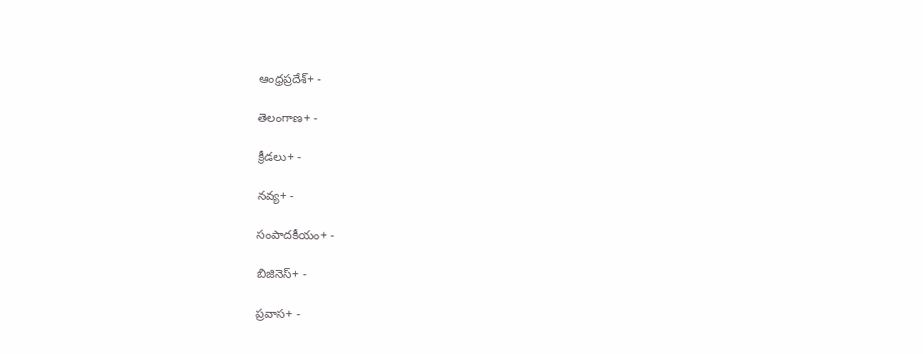ఆంధ్రప్రదేశ్+ -

తెలంగాణ+ -

క్రీడలు+ -

నవ్య+ -

సంపాదకీయం+ -

బిజినెస్+ -

ప్రవాస+ -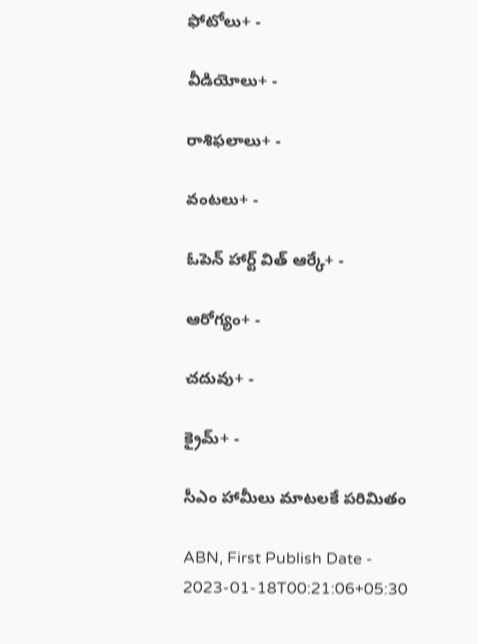ఫోటోలు+ -

వీడియోలు+ -

రాశిఫలాలు+ -

వంటలు+ -

ఓపెన్ హార్ట్ విత్ ఆర్కే+ -

ఆరోగ్యం+ -

చదువు+ -

క్రైమ్+ -

సీఎం హామీలు మాటలకే పరిమితం

ABN, First Publish Date - 2023-01-18T00:21:06+05:30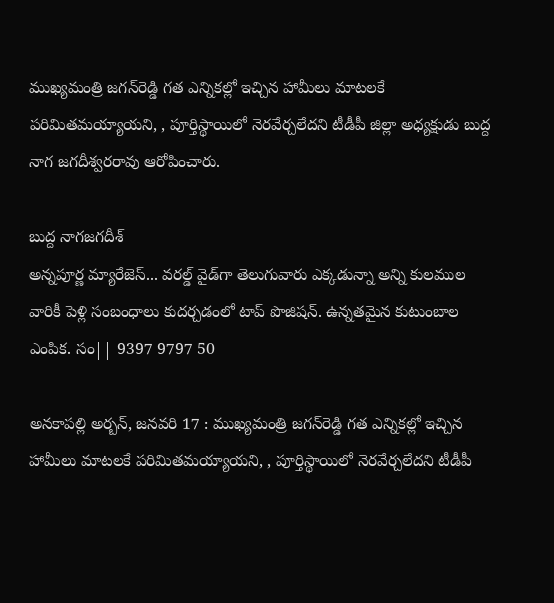ముఖ్యమంత్రి జగన్‌రెడ్డి గత ఎన్నికల్లో ఇచ్చిన హామీలు మాటలకే పరిమితమయ్యాయని, , పూర్తిస్థాయిలో నెరవేర్చలేదని టీడీపీ జిల్లా అధ్యక్షుడు బుద్ద నాగ జగదీశ్వరరావు ఆరోపించారు.

బుద్ద నాగజగదీశ్‌
అన్నపూర్ణ మ్యారేజెస్... వరల్డ్ వైడ్‌గా తెలుగువారు ఎక్కడున్నా అన్ని కులముల వారికీ పెళ్లి సంబంధాలు కుదర్చడంలో టాప్ పొజిషన్. ఉన్నతమైన కుటుంబాల ఎంపిక. సం|| 9397 9797 50

అనకాపల్లి అర్బన్‌, జనవరి 17 : ముఖ్యమంత్రి జగన్‌రెడ్డి గత ఎన్నికల్లో ఇచ్చిన హామీలు మాటలకే పరిమితమయ్యాయని, , పూర్తిస్థాయిలో నెరవేర్చలేదని టీడీపీ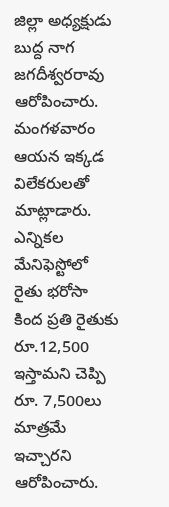జిల్లా అధ్యక్షుడు బుద్ద నాగ జగదీశ్వరరావు ఆరోపించారు. మంగళవారం ఆయన ఇక్కడ విలేకరులతో మాట్లాడారు. ఎన్నికల మేనిఫెస్టోలో రైతు భరోసా కింద ప్రతి రైతుకు రూ.12,500 ఇస్తామని చెప్పి రూ. 7,500లు మాత్రమే ఇచ్చారని ఆరోపించారు.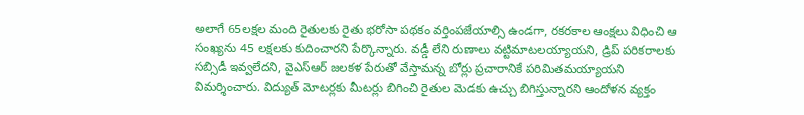అలాగే 65లక్షల మంది రైతులకు రైతు భరోసా పథకం వర్తింపజేయాల్సి ఉండగా, రకరకాల ఆంక్షలు విధించి ఆ సంఖ్యను 45 లక్షలకు కుదించారని పేర్కొన్నారు. వడ్డీ లేని రుణాలు వట్టిమాటలయ్యాయని, డ్రిప్‌ పరికరాలకు సబ్సిడీ ఇవ్వలేదని, వైఎస్‌ఆర్‌ జలకళ పేరుతో వేస్తామన్న బోర్లు ప్రచారానికే పరిమితమయ్యాయని విమర్శించారు. విద్యుత్‌ మోటర్లకు మీటర్లు బిగించి రైతుల మెడకు ఉచ్చు బిగిస్తున్నారని ఆందోళన వ్యక్తం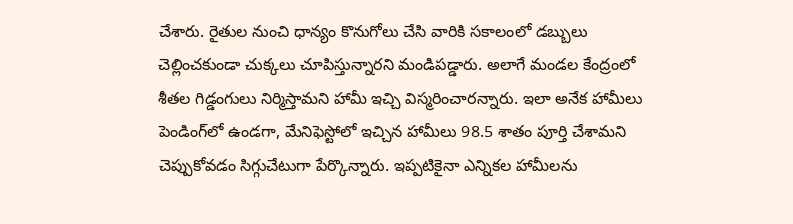చేశారు. రైతుల నుంచి ధాన్యం కొనుగోలు చేసి వారికి సకాలంలో డబ్బులు చెల్లించకుండా చుక్కలు చూపిస్తున్నారని మండిపడ్డారు. అలాగే మండల కేంద్రంలో శీతల గిడ్డంగులు నిర్మిస్తామని హామీ ఇచ్చి విస్మరించారన్నారు. ఇలా అనేక హామీలు పెండింగ్‌లో ఉండగా, మేనిఫెస్టోలో ఇచ్చిన హామీలు 98.5 శాతం పూర్తి చేశామని చెప్పుకోవడం సిగ్గుచేటుగా పేర్కొన్నారు. ఇప్పటికైనా ఎన్నికల హామీలను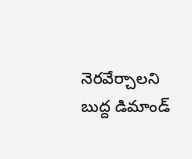నెరవేర్చాలని బుద్ద డిమాండ్‌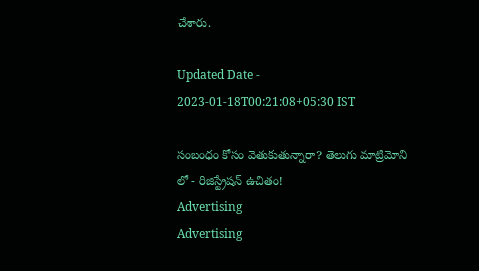చేశారు.

Updated Date - 2023-01-18T00:21:08+05:30 IST

సంబంధం కోసం వెతుకుతున్నారా? తెలుగు మాట్రిమోని లో - రిజిస్ట్రేషన్ ఉచితం!
Advertising
Advertising